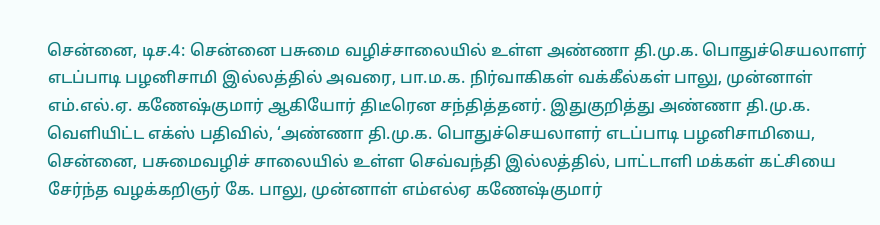சென்னை, டிச.4: சென்னை பசுமை வழிச்சாலையில் உள்ள அண்ணா தி.மு.க. பொதுச்செயலாளர் எடப்பாடி பழனிசாமி இல்லத்தில் அவரை, பா.ம.க. நிர்வாகிகள் வக்கீல்கள் பாலு, முன்னாள் எம்.எல்.ஏ. கணேஷ்குமார் ஆகியோர் திடீரென சந்தித்தனர். இதுகுறித்து அண்ணா தி.மு.க. வெளியிட்ட எக்ஸ் பதிவில், ‘அண்ணா தி.மு.க. பொதுச்செயலாளர் எடப்பாடி பழனிசாமியை, சென்னை, பசுமைவழிச் சாலையில் உள்ள செவ்வந்தி இல்லத்தில், பாட்டாளி மக்கள் கட்சியை சேர்ந்த வழக்கறிஞர் கே. பாலு, முன்னாள் எம்எல்ஏ கணேஷ்குமார்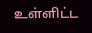உள்ளிட்ட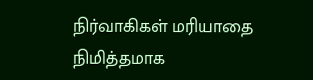நிர்வாகிகள் மரியாதை நிமித்தமாக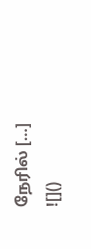நேரில் […]
![]()